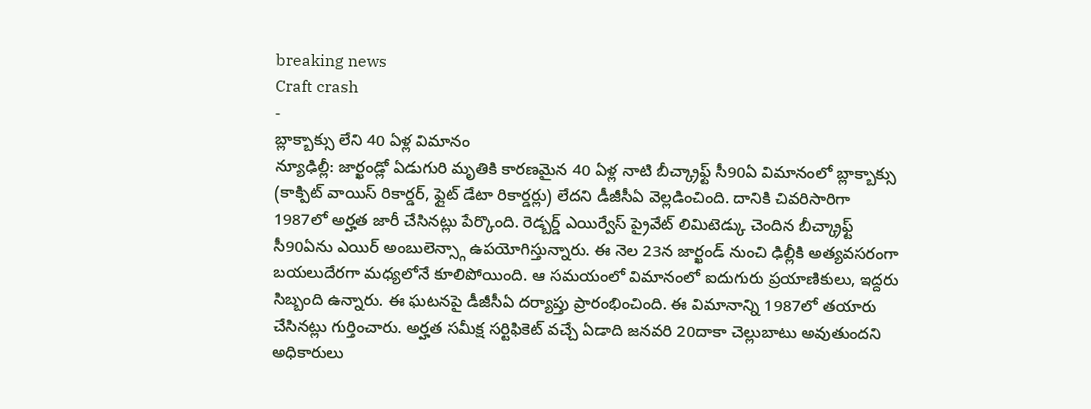breaking news
Craft crash
-
బ్లాక్బాక్సు లేని 40 ఏళ్ల విమానం
న్యూఢిల్లీ: జార్ఖండ్లో ఏడుగురి మృతికి కారణమైన 40 ఏళ్ల నాటి బీచ్క్రాఫ్ట్ సీ90ఏ విమానంలో బ్లాక్బాక్సు (కాక్పిట్ వాయిస్ రికార్డర్, ఫ్లైట్ డేటా రికార్డర్లు) లేదని డీజీసీఏ వెల్లడించింది. దానికి చివరిసారిగా 1987లో అర్హత జారీ చేసినట్లు పేర్కొంది. రెడ్బర్డ్ ఎయిర్వేస్ ప్రైవేట్ లిమిటెడ్కు చెందిన బీచ్క్రాఫ్ట్ సీ90ఏను ఎయిర్ అంబులెన్స్గా ఉపయోగిస్తున్నారు. ఈ నెల 23న జార్ఖండ్ నుంచి ఢిల్లీకి అత్యవసరంగా బయలుదేరగా మధ్యలోనే కూలిపోయింది. ఆ సమయంలో విమానంలో ఐదుగురు ప్రయాణికులు, ఇద్దరు సిబ్బంది ఉన్నారు. ఈ ఘటనపై డీజీసీఏ దర్యాప్తు ప్రారంభించింది. ఈ విమానాన్ని 1987లో తయారు చేసినట్లు గుర్తించారు. అర్హత సమీక్ష సర్టిఫికెట్ వచ్చే ఏడాది జనవరి 20దాకా చెల్లుబాటు అవుతుందని అధికారులు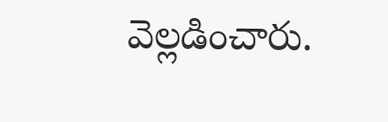వెల్లడించారు.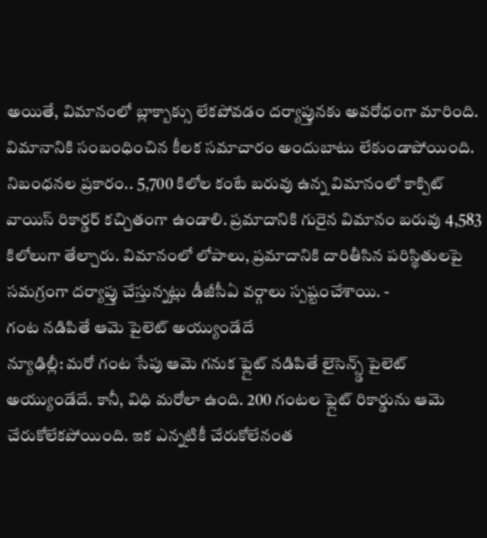అయితే, విమానంలో బ్లాక్బాక్సు లేకపోవడం దర్యాప్తునకు అవరోధంగా మారింది. విమానానికి సంబంధించిన కీలక సమాచారం అందుబాటు లేకుండాపోయింది. నిబంధనల ప్రకారం.. 5,700 కిలోల కంటే బరువు ఉన్న విమానంలో కాక్పిట్ వాయిస్ రికార్డర్ కచ్చితంగా ఉండాలి. ప్రమాదానికి గురైన విమానం బరువు 4,583 కిలోలుగా తేల్చారు. విమానంలో లోపాలు, ప్రమాదానికి దారితీసిన పరిస్థితులపై సమగ్రంగా దర్యాప్తు చేస్తున్నట్లు డీజీసీఏ వర్గాలు స్పష్టంచేశాయి. -
గంట నడిపితే ఆమె పైలెట్ అయ్యుండేదే
న్యూఢిల్లీ: మరో గంట సేపు ఆమె గనుక ఫ్లైట్ నడిపితే లైసెన్స్డ్ పైలెట్ అయ్యుండేదే. కానీ, విధి మరోలా ఉంది. 200 గంటల ఫ్లైట్ రికార్డును ఆమె చేరుకోలేకపోయింది. ఇక ఎన్నటికీ చేరుకోలేనంత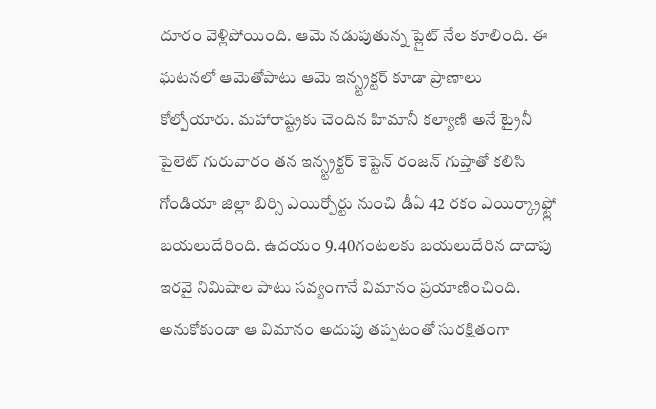దూరం వెళ్లిపోయింది. ఆమె నడుపుతున్న ప్లైట్ నేల కూలింది. ఈ ఘటనలో ఆమెతోపాటు ఆమె ఇన్స్ట్రక్టర్ కూడా ప్రాణాలు కోల్పోయారు. మహారాష్ట్రకు చెందిన హిమానీ కల్యాణి అనే ట్రైనీ పైలెట్ గురువారం తన ఇన్స్ట్రక్టర్ కెప్టెన్ రంజన్ గుప్తాతో కలిసి గోండియా జిల్లా బిర్సి ఎయిర్పోర్టు నుంచి డీఏ 42 రకం ఎయిర్క్రాఫ్ట్లో బయలుదేరింది. ఉదయం 9.40గంటలకు బయలుదేరిన దాదాపు ఇరవై నిమిషాల పాటు సవ్యంగానే విమానం ప్రయాణించింది. అనుకోకుండా ఆ విమానం అదుపు తప్పటంతో సురక్షితంగా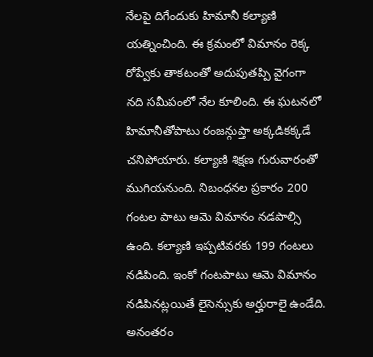నేలపై దిగేందుకు హిమానీ కల్యాణి యత్నించింది. ఈ క్రమంలో విమానం రెక్క రోప్వేకు తాకటంతో అదుపుతప్పి వైగంగా నది సమీపంలో నేల కూలింది. ఈ ఘటనలో హిమానీతోపాటు రంజన్గుప్తా అక్కడికక్కడే చనిపోయారు. కల్యాణి శిక్షణ గురువారంతో ముగియనుంది. నిబంధనల ప్రకారం 200 గంటల పాటు ఆమె విమానం నడపాల్సి ఉంది. కల్యాణి ఇప్పటివరకు 199 గంటలు నడిపింది. ఇంకో గంటపాటు ఆమె విమానం నడిపినట్లయితే లైసెన్సుకు అర్హురాలై ఉండేది. అనంతరం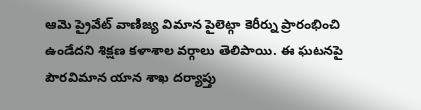ఆమె ప్రైవేట్ వాణిజ్య విమాన పైలెట్గా కెరీర్ను ప్రారంభించి ఉండేదని శిక్షణ కళాశాల వర్గాలు తెలిపాయి. ఈ ఘటనపై పౌరవిమాన యాన శాఖ దర్యాప్తు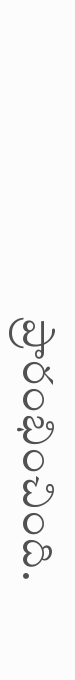ప్రారంభించింది.